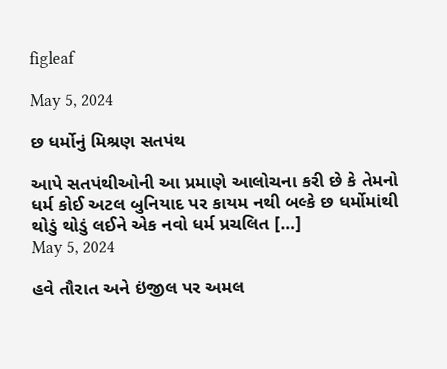figleaf

May 5, 2024

છ ધર્મોનું મિશ્રણ સતપંથ

આપે સતપંથીઓની આ પ્રમાણે આલોચના કરી છે કે તેમનો ધર્મ કોઈ અટલ બુનિયાદ પર કાયમ નથી બલ્કે છ ધર્મોમાંથી થોડું થોડું લઈને એક નવો ધર્મ પ્રચલિત […]
May 5, 2024

હવે તૌરાત અને ઇંજીલ પર અમલ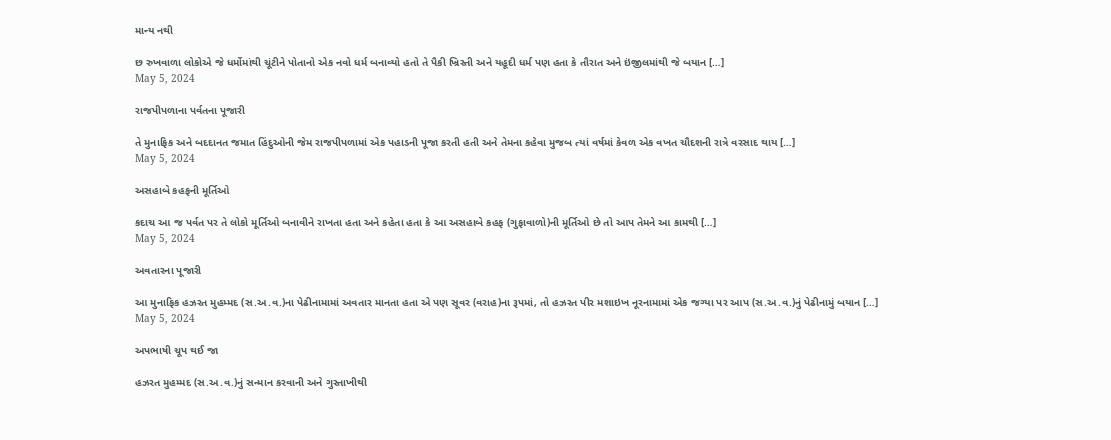માન્ય નથી

છ રુખવાળા લોકોએ જે ધર્મોમાંથી ચૂંટીને પોતાનો એક નવો ધર્મ બનાવ્યો હતો તે પૈકી ખ્રિસ્તી અને યહૂદી ધર્મ પણ હતા કે તૌરાત અને ઇંજીલમાંથી જે બયાન […]
May 5, 2024

રાજપીપળાના પર્વતના પૂજારી

તે મુનાફિક અને બદદાનત જમાત હિંદુઓની જેમ રાજપીપળામાં એક પહાડની પૂજા કરતી હતી અને તેમના કહેવા મુજબ ત્યાં વર્ષમાં કેવળ એક વખત ચૌદશની રાત્રે વરસાદ થાય […]
May 5, 2024

અસહાબે કહફની મૂર્તિઓ

કદાચ આ જ પર્વત પર તે લોકો મૂર્તિઓ બનાવીને રાખતા હતા અને કહેતા હતા કે આ અસહાબે કહફ (ગુફાવાળો)ની મૂર્તિઓ છે તો આપ તેમને આ કામથી […]
May 5, 2024

અવતારના પૂજારી

આ મુનાફિક હઝરત મુહમ્મદ (સ.અ.વ.)ના પેઢીનામામાં અવતાર માનતા હતા એ પણ સૂવર (વરાહ)ના રૂપમાં, તો હઝરત પીર મશાઇખ નૂરનામામાં એક જગ્યા પર આપ (સ.અ.વ.)નું પેઢીનામું બયાન […]
May 5, 2024

અપભાષી ચૂપ થઈ જા

હઝરત મુહમ્મદ (સ.અ.વ.)નું સન્માન કરવાની અને ગુસ્તાખીથી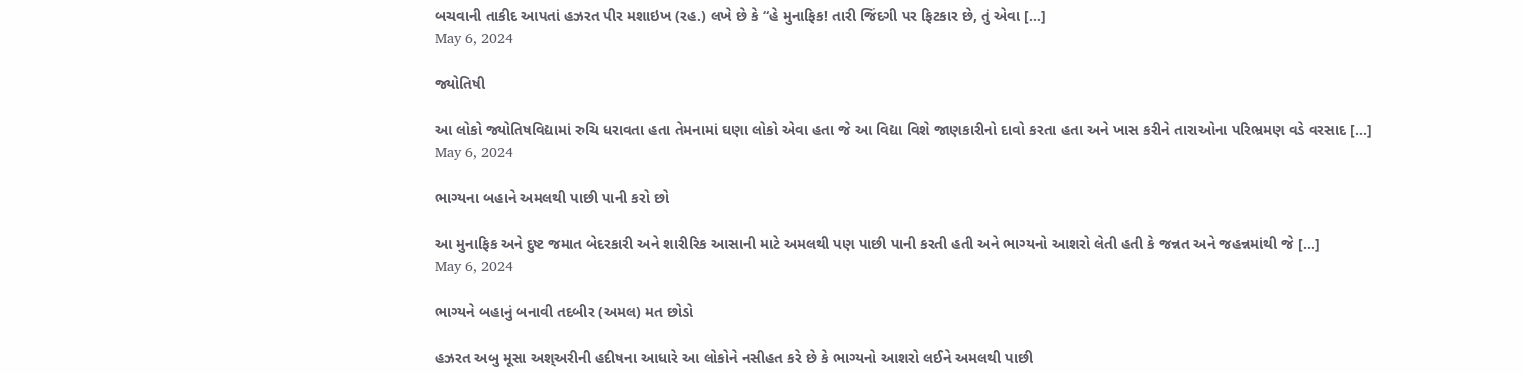બચવાની તાકીદ આપતાં હઝરત પીર મશાઇખ (રહ.) લખે છે કે “હે મુનાફિક! તારી જિંદગી પર ફિટકાર છે, તું એવા […]
May 6, 2024

જ્યોતિષી

આ લોકો જ્યોતિષવિદ્યામાં રુચિ ધરાવતા હતા તેમનામાં ઘણા લોકો એવા હતા જે આ વિદ્યા વિશે જાણકારીનો દાવો કરતા હતા અને ખાસ કરીને તારાઓના પરિભ્રમણ વડે વરસાદ […]
May 6, 2024

ભાગ્યના બહાને અમલથી પાછી પાની કરો છો

આ મુનાફિક અને દુષ્ટ જમાત બેદરકારી અને શારીરિક આસાની માટે અમલથી પણ પાછી પાની કરતી હતી અને ભાગ્યનો આશરો લેતી હતી કે જન્નત અને જહન્નમાંથી જે […]
May 6, 2024

ભાગ્યને બહાનું બનાવી તદબીર (અમલ) મત છોડો

હઝરત અબુ મૂસા અશ્અરીની હદીષના આધારે આ લોકોને નસીહત કરે છે કે ભાગ્યનો આશરો લઈને અમલથી પાછી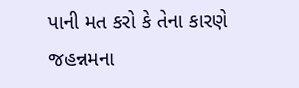પાની મત કરો કે તેના કારણે જહન્નમના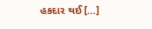હકદાર થઈ […]